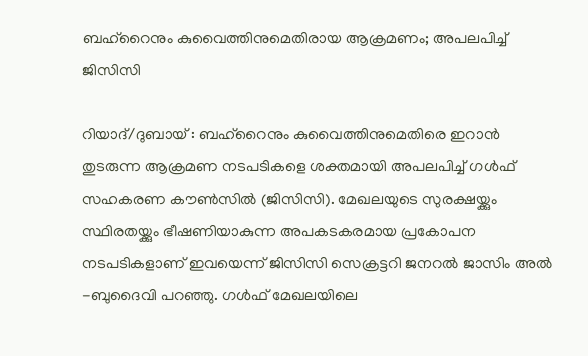ബഹ്റൈനും കുവൈത്തിനുമെതിരായ ആക്രമണം; അപലപിച്ച് ജിസിസി

റിയാദ്/ദുബായ് : ബഹ്റൈനും കുവൈത്തിനുമെതിരെ ഇറാൻ തുടരുന്ന ആക്രമണ നടപടികളെ ശക്തമായി അപലപിച്ച് ഗൾഫ് സഹകരണ കൗൺസിൽ (ജിസിസി). മേഖലയുടെ സുരക്ഷയ്ക്കും സ്ഥിരതയ്ക്കും ഭീഷണിയാകുന്ന അപകടകരമായ പ്രകോപന നടപടികളാണ് ഇവയെന്ന് ജിസിസി സെക്രട്ടറി ജനറൽ ജാസിം അൽ -ബുദൈവി പറഞ്ഞു. ഗൾഫ് മേഖലയിലെ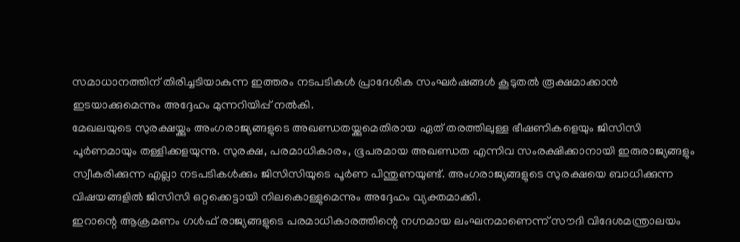സമാധാനത്തിന് തിരിച്ചടിയാകുന്ന ഇത്തരം നടപടികൾ പ്രാദേശിക സംഘർഷങ്ങൾ കൂടുതൽ രൂക്ഷമാക്കാൻ ഇടയാക്കുമെന്നും അദ്ദേഹം മുന്നറിയിപ്പ് നൽകി.
മേഖലയുടെ സുരക്ഷയ്ക്കും അംഗരാജ്യങ്ങളുടെ അഖണ്ഡതയ്ക്കുമെതിരായ ഏത് തരത്തിലുള്ള ഭീഷണികളെയും ജിസിസി പൂർണമായും തള്ളിക്കളയുന്നു. സുരക്ഷ, പരമാധികാരം, ഭൂപരമായ അഖണ്ഡത എന്നിവ സംരക്ഷിക്കാനായി ഇരുരാജ്യങ്ങളും സ്വീകരിക്കുന്ന എല്ലാ നടപടികൾക്കും ജിസിസിയുടെ പൂർണ പിന്തുണയുണ്ട്. അംഗരാജ്യങ്ങളുടെ സുരക്ഷയെ ബാധിക്കുന്ന വിഷയങ്ങളിൽ ജിസിസി ഒറ്റക്കെട്ടായി നിലകൊള്ളുമെന്നും അദ്ദേഹം വ്യക്തമാക്കി.
ഇറാന്റെ ആക്രമണം ഗൾഫ് രാജ്യങ്ങളുടെ പരമാധികാരത്തിന്റെ നഗ്നമായ ലംഘനമാണെന്ന് സൗദി വിദേശമന്ത്രാലയം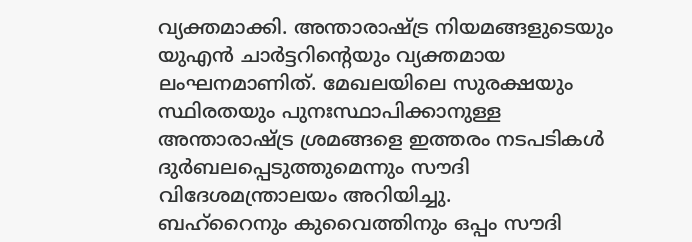വ്യക്തമാക്കി. അന്താരാഷ്ട്ര നിയമങ്ങളുടെയും യുഎൻ ചാർട്ടറിന്റെയും വ്യക്തമായ ലംഘനമാണിത്. മേഖലയിലെ സുരക്ഷയും സ്ഥിരതയും പുനഃസ്ഥാപിക്കാനുള്ള അന്താരാഷ്ട്ര ശ്രമങ്ങളെ ഇത്തരം നടപടികൾ ദുർബലപ്പെടുത്തുമെന്നും സൗദി വിദേശമന്ത്രാലയം അറിയിച്ചു.
ബഹ്റൈനും കുവൈത്തിനും ഒപ്പം സൗദി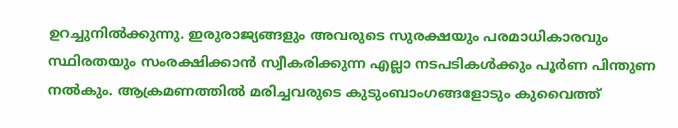ഉറച്ചുനിൽക്കുന്നു. ഇരുരാജ്യങ്ങളും അവരുടെ സുരക്ഷയും പരമാധികാരവും സ്ഥിരതയും സംരക്ഷിക്കാൻ സ്വീകരിക്കുന്ന എല്ലാ നടപടികൾക്കും പൂർണ പിന്തുണ നൽകും. ആക്രമണത്തിൽ മരിച്ചവരുടെ കുടുംബാംഗങ്ങളോടും കുവൈത്ത്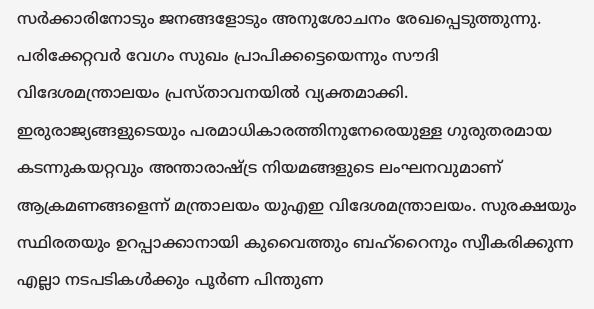സർക്കാരിനോടും ജനങ്ങളോടും അനുശോചനം രേഖപ്പെടുത്തുന്നു. പരിക്കേറ്റവർ വേഗം സുഖം പ്രാപിക്കട്ടെയെന്നും സൗദി വിദേശമന്ത്രാലയം പ്രസ്താവനയിൽ വ്യക്തമാക്കി.
ഇരുരാജ്യങ്ങളുടെയും പരമാധികാരത്തിനുനേരെയുള്ള ഗുരുതരമായ കടന്നുകയറ്റവും അന്താരാഷ്ട്ര നിയമങ്ങളുടെ ലംഘനവുമാണ് ആക്രമണങ്ങളെന്ന് മന്ത്രാലയം യുഎഇ വിദേശമന്ത്രാലയം. സുരക്ഷയും സ്ഥിരതയും ഉറപ്പാക്കാനായി കുവൈത്തും ബഹ്റൈനും സ്വീകരിക്കുന്ന എല്ലാ നടപടികൾക്കും പൂർണ പിന്തുണ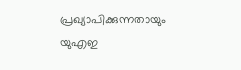പ്രഖ്യാപിക്കുന്നതായും യുഎഇ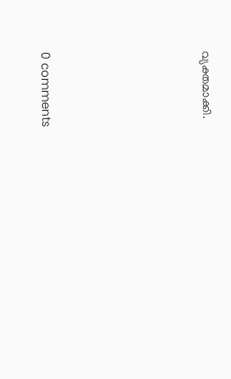വ്യക്തമാക്കി.









0 comments